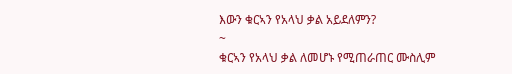እውን ቁርኣን የአላህ ቃል አይደለምን?
~
ቁርኣን የአላህ ቃል ለመሆኑ የሚጠራጠር ሙስሊም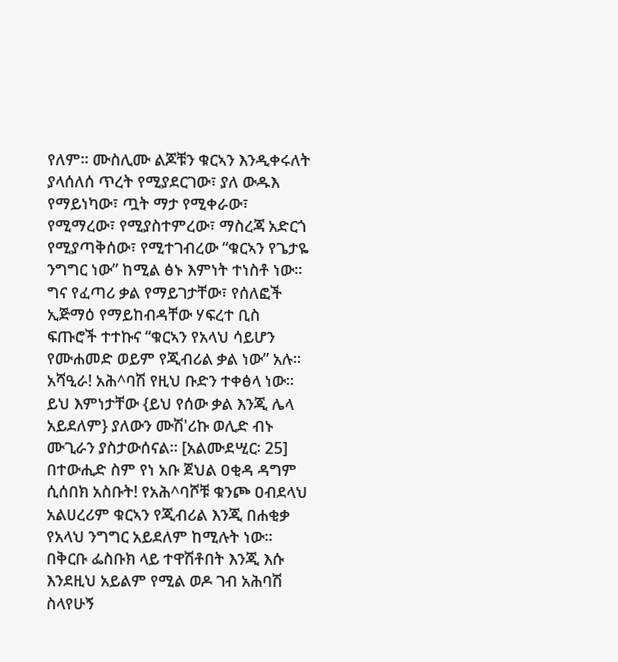የለም። ሙስሊሙ ልጆቹን ቁርኣን እንዲቀሩለት ያላሰለሰ ጥረት የሚያደርገው፣ ያለ ውዱእ የማይነካው፣ ጧት ማታ የሚቀራው፣ የሚማረው፣ የሚያስተምረው፣ ማስረጃ አድርጎ የሚያጣቅሰው፣ የሚተገብረው “ቁርኣን የጌታዬ ንግግር ነው” ከሚል ፅኑ እምነት ተነስቶ ነው።
ግና የፈጣሪ ቃል የማይገታቸው፣ የሰለፎች ኢጅማዕ የማይከብዳቸው ሃፍረተ ቢስ ፍጡሮች ተተኩና “ቁርኣን የአላህ ሳይሆን የሙሐመድ ወይም የጂብሪል ቃል ነው” አሉ። አሻዒራ! አሕ^ባሽ የዚህ ቡድን ተቀፅላ ነው። ይህ እምነታቸው {ይህ የሰው ቃል እንጂ ሌላ አይደለም} ያለውን ሙሽ'ሪኩ ወሊድ ብኑ ሙጊራን ያስታውሰናል። [አልሙደሢር፡ 25] በተውሒድ ስም የነ አቡ ጀህል ዐቂዳ ዳግም ሲሰበክ አስቡት! የአሕ^ባሾቹ ቁንጮ ዐብደላህ አልሀረሪም ቁርኣን የጂብሪል እንጂ በሐቂቃ የአላህ ንግግር አይደለም ከሚሉት ነው። በቅርቡ ፌስቡክ ላይ ተዋሽቶበት እንጂ እሱ እንደዚህ አይልም የሚል ወዶ ገብ አሕባሽ ስላየሁኝ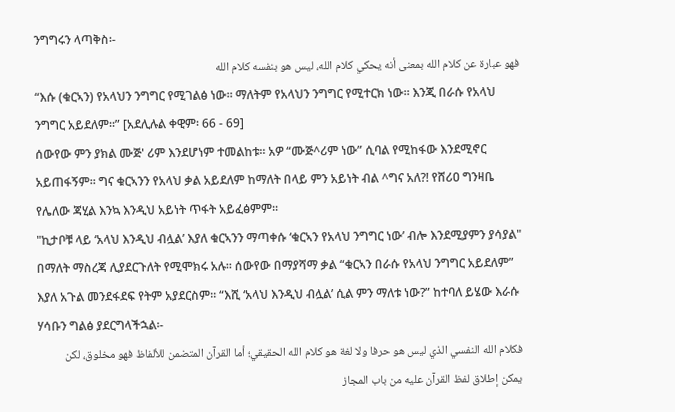ንግግሩን ላጣቅስ፡-
فهو عبارة عن كلام الله بمعنى أنه يحكي كلام الله، ليس هو بنفسه كلام الله
“እሱ (ቁርኣን) የአላህን ንግግር የሚገልፅ ነው፡፡ ማለትም የአላህን ንግግር የሚተርክ ነው፡፡ እንጂ በራሱ የአላህ ንግግር አይደለም፡፡” [አደሊሉል ቀዊም፡ 66 - 69]
ሰውየው ምን ያክል ሙጅ' ሪም እንደሆነም ተመልከቱ፡፡ አዎ “ሙጅ^ሪም ነው” ሲባል የሚከፋው እንደሚኖር አይጠፋኝም፡፡ ግና ቁርኣንን የአላህ ቃል አይደለም ከማለት በላይ ምን አይነት ብል ^ግና አለ?! የሸሪዐ ግንዛቤ የሌለው ጃሂል እንኳ እንዲህ አይነት ጥፋት አይፈፅምም፡፡
"ኪታቦቹ ላይ ‘አላህ እንዲህ ብሏል’ እያለ ቁርኣንን ማጣቀሱ ‘ቁርኣን የአላህ ንግግር ነው’ ብሎ እንደሚያምን ያሳያል" በማለት ማስረጃ ሊያደርጉለት የሚሞክሩ አሉ፡፡ ሰውየው በማያሻማ ቃል “ቁርኣን በራሱ የአላህ ንግግር አይደለም” እያለ አጉል መንደፋደፍ የትም አያደርስም፡፡ “እሺ ‘አላህ እንዲህ ብሏል’ ሲል ምን ማለቱ ነው?” ከተባለ ይሄው እራሱ ሃሳቡን ግልፅ ያደርግላችኋል፡-
فكلام الله النفسي الذي ليس هو حرفا ولا لغة هو كلام الله الحقيقي؛ أما القرآن المتضمن للألفاظ فهو مخلوق، لكن يمكن إطلاق لفظ القرآن عليه من باب المجاز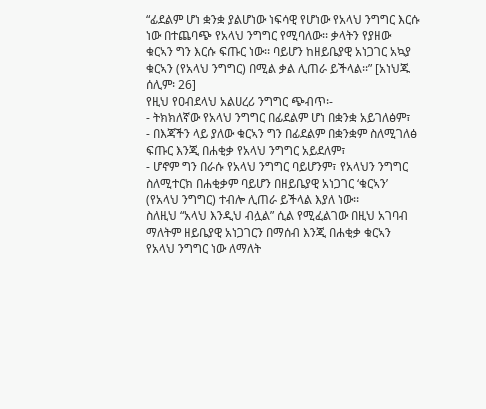“ፊደልም ሆነ ቋንቋ ያልሆነው ነፍሳዊ የሆነው የአላህ ንግግር እርሱ ነው በተጨባጭ የአላህ ንግግር የሚባለው፡፡ ቃላትን የያዘው ቁርኣን ግን እርሱ ፍጡር ነው፡፡ ባይሆን ከዘይቤያዊ አነጋገር አኳያ ቁርኣን (የአላህ ንግግር) በሚል ቃል ሊጠራ ይችላል፡፡” [አነህጁ ሰሊም፡ 26]
የዚህ የዐብደላህ አልሀረሪ ንግግር ጭብጥ፡-
- ትክክለኛው የአላህ ንግግር በፊደልም ሆነ በቋንቋ አይገለፅም፣
- በእጃችን ላይ ያለው ቁርኣን ግን በፊደልም በቋንቋም ስለሚገለፅ ፍጡር እንጂ በሐቂቃ የአላህ ንግግር አይደለም፣
- ሆኖም ግን በራሱ የአላህ ንግግር ባይሆንም፣ የአላህን ንግግር ስለሚተርክ በሐቂቃም ባይሆን በዘይቤያዊ አነጋገር ‘ቁርኣን’ (የአላህ ንግግር) ተብሎ ሊጠራ ይችላል እያለ ነው፡፡
ስለዚህ “አላህ እንዲህ ብሏል” ሲል የሚፈልገው በዚህ አገባብ ማለትም ዘይቤያዊ አነጋገርን በማሰብ እንጂ በሐቂቃ ቁርኣን የአላህ ንግግር ነው ለማለት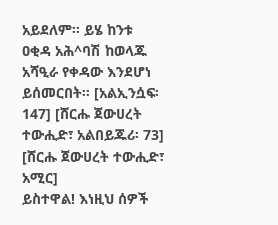አይደለም፡፡ ይሄ ከንቱ ዐቂዳ አሕ^ባሽ ከወላጁ አሻዒራ የቀዳው እንደሆነ ይሰመርበት፡፡ [አልኢንሷፍ፡ 147] [ሸርሑ ጀውሀረት ተውሒድ፣ አልበይጁሪ፡ 73] [ሸርሑ ጀውሀረት ተውሒድ፣ አሚር]
ይስተዋል! እነዚህ ሰዎች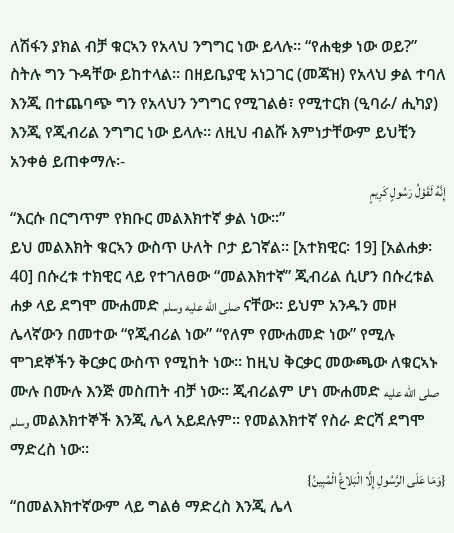ለሽፋን ያክል ብቻ ቁርኣን የአላህ ንግግር ነው ይላሉ። “የሐቂቃ ነው ወይ?” ስትሉ ግን ጉዳቸው ይከተላል። በዘይቤያዊ አነጋገር (መጃዝ) የአላህ ቃል ተባለ እንጂ በተጨባጭ ግን የአላህን ንግግር የሚገልፅ፣ የሚተርክ (ዒባራ/ ሒካያ) እንጂ የጂብሪል ንግግር ነው ይላሉ። ለዚህ ብልሹ እምነታቸውም ይህቺን አንቀፅ ይጠቀማሉ፡-
إِنَّهُ لَقَوْلُ رَسُولٍ كَرِيمٍ
“እርሱ በርግጥም የክቡር መልእክተኛ ቃል ነው።”
ይህ መልእክት ቁርኣን ውስጥ ሁለት ቦታ ይገኛል፡፡ [አተክዊር፡ 19] [አልሐቃ፡ 40] በሱረቱ ተክዊር ላይ የተገለፀው “መልእክተኛ” ጂብሪል ሲሆን በሱረቱል ሐቃ ላይ ደግሞ ሙሐመድ صلى الله عليه وسلم ናቸው። ይህም አንዱን መዞ ሌላኛውን በመተው “የጂብሪል ነው” “የለም የሙሐመድ ነው” የሚሉ ሞገደኞችን ቅርቃር ውስጥ የሚከት ነው። ከዚህ ቅርቃር መውጫው ለቁርኣኑ ሙሉ በሙሉ እንጅ መስጠት ብቻ ነው። ጂብሪልም ሆነ ሙሐመድ صلى الله عليه وسلم መልእክተኞች እንጂ ሌላ አይደሉም። የመልእክተኛ የስራ ድርሻ ደግሞ ማድረስ ነው።
{وَمَا عَلَى الرَّسُولِ إِلَّا الْبَلاغُ الْمُبِينُ}
“በመልእክተኛውም ላይ ግልፅ ማድረስ እንጂ ሌላ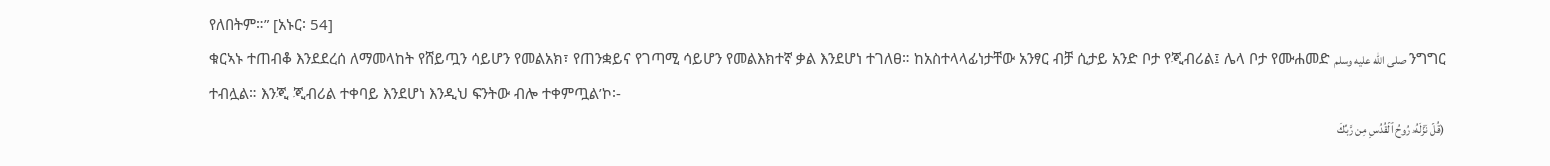የለበትም።” [አኑር፡ 54]
ቁርኣኑ ተጠብቆ እንደደረሰ ለማመላከት የሸይጧን ሳይሆን የመልአክ፣ የጠንቋይና የገጣሚ ሳይሆን የመልእክተኛ ቃል እንደሆነ ተገለፀ። ከአስተላላፊነታቸው አንፃር ብቻ ሲታይ አንድ ቦታ የጂብሪል፤ ሌላ ቦታ የሙሐመድ صلى الله عليه وسلم ንግግር ተብሏል። እንጂ ጂብሪል ተቀባይ እንደሆነ እንዲህ ፍንትው ብሎ ተቀምጧል’ኮ፡-
(قُلۡ نَزَّلَهُۥ رُوحُ ٱلۡقُدُسِ مِن رَّبِّكَ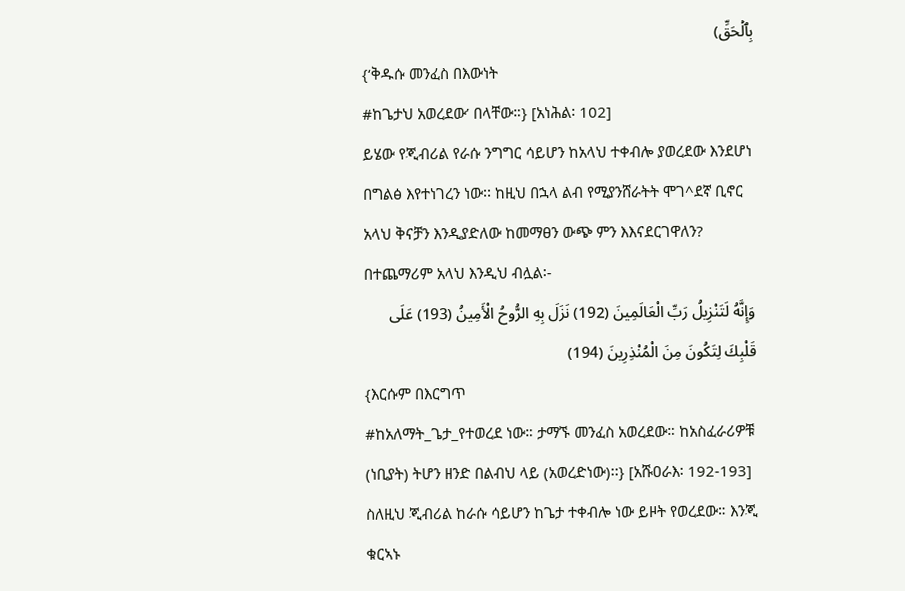بِٱلۡحَقِّ)
{‘ቅዱሱ መንፈስ በእውነት
#ከጌታህ አወረደው’ በላቸው።} [አነሕል፡ 102]
ይሄው የጂብሪል የራሱ ንግግር ሳይሆን ከአላህ ተቀብሎ ያወረደው እንደሆነ በግልፅ እየተነገረን ነው፡፡ ከዚህ በኋላ ልብ የሚያንሸራትት ሞገ^ደኛ ቢኖር አላህ ቅናቻን እንዲያድለው ከመማፀን ውጭ ምን እእናደርገዋለን? በተጨማሪም አላህ እንዲህ ብሏል፡-
وَإِنَّهُ لَتَنْزِيلُ رَبِّ الْعَالَمِينَ (192) نَزَلَ بِهِ الرُّوحُ الْأَمِينُ (193) عَلَى قَلْبِكَ لِتَكُونَ مِنَ الْمُنْذِرِينَ (194)
{እርሱም በእርግጥ
#ከአለማት_ጌታ_የተወረደ ነው። ታማኙ መንፈስ አወረደው። ከአስፈራሪዎቹ (ነቢያት) ትሆን ዘንድ በልብህ ላይ (አወረድነው)፡፡} [አሹዐራእ፡ 192-193]
ስለዚህ ጂብሪል ከራሱ ሳይሆን ከጌታ ተቀብሎ ነው ይዞት የወረደው። እንጂ ቁርኣኑ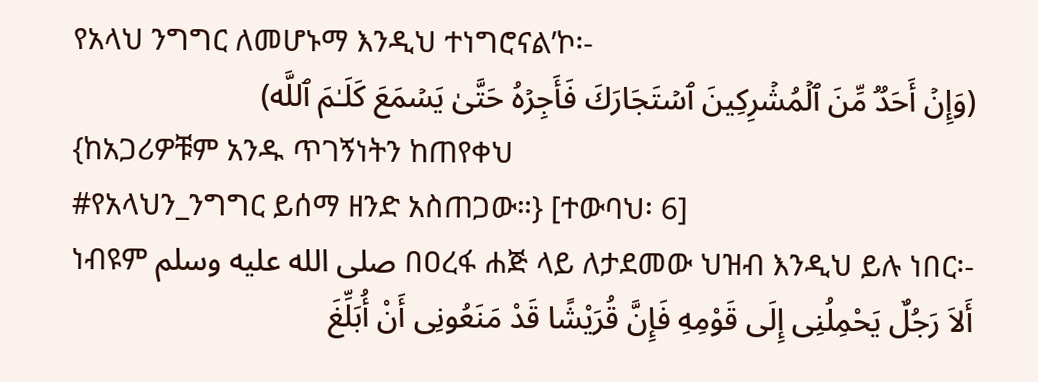የአላህ ንግግር ለመሆኑማ እንዲህ ተነግሮናል’ኮ፡-
(وَإِنۡ أَحَدࣱ مِّنَ ٱلۡمُشۡرِكِینَ ٱسۡتَجَارَكَ فَأَجِرۡهُ حَتَّىٰ یَسۡمَعَ كَلَـٰمَ ٱللَّه)
{ከአጋሪዎቹም አንዱ ጥገኝነትን ከጠየቀህ
#የአላህን_ንግግር ይሰማ ዘንድ አስጠጋው።} [ተውባህ፡ 6]
ነብዩም صلى الله عليه وسلم በዐረፋ ሐጅ ላይ ለታደመው ህዝብ እንዲህ ይሉ ነበር፡-
أَلاَ رَجُلٌ يَحْمِلُنِى إِلَى قَوْمِهِ فَإِنَّ قُرَيْشًا قَدْ مَنَعُونِى أَنْ أُبَلِّغَ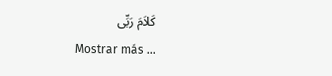كَلاَمَ رَبِّى
Mostrar más ...